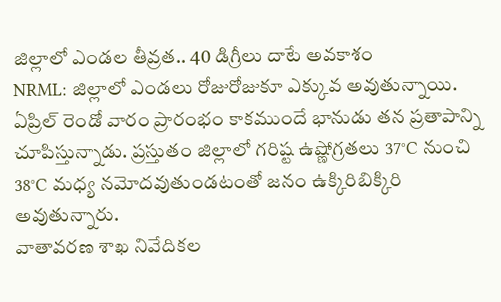జిల్లాలో ఎండల తీవ్రత.. 40 డిగ్రీలు దాటే అవకాశం
NRML: జిల్లాలో ఎండలు రోజురోజుకూ ఎక్కువ అవుతున్నాయి. ఏప్రిల్ రెండో వారం ప్రారంభం కాకముందే భానుడు తన ప్రతాపాన్ని చూపిస్తున్నాడు. ప్రస్తుతం జిల్లాలో గరిష్ట ఉష్ణోగ్రతలు 37°C నుంచి 38°C మధ్య నమోదవుతుండటంతో జనం ఉక్కిరిబిక్కిరి అవుతున్నారు.
వాతావరణ శాఖ నివేదికల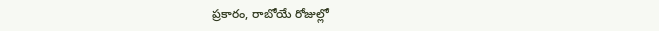ప్రకారం, రాబోయే రోజుల్లో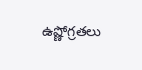ఉష్ణోగ్రతలు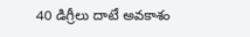40 డిగ్రీలు దాటే అవకాశం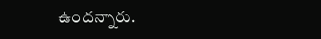ఉందన్నారు.